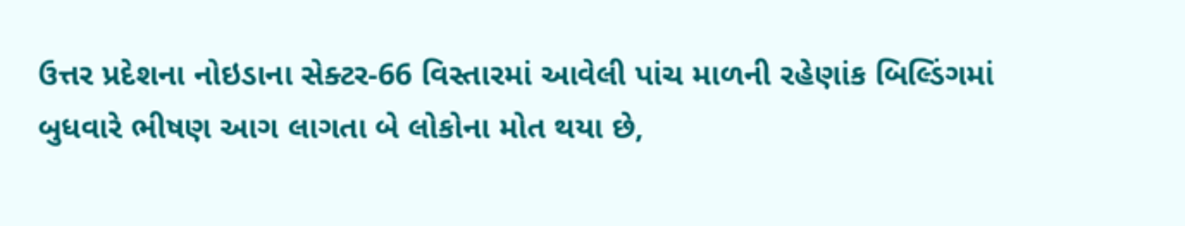ઉત્તર પ્રદેશના નોઇડાના સેક્ટર-66 વિસ્તારમાં આવેલી પાંચ માળની રહેણાંક બિલ્ડિંગમાં બુધવારે ભીષણ આગ લાગતા બે લોકોના મોત થયા છે,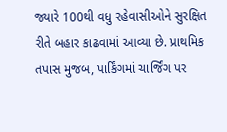જ્યારે 100થી વધુ રહેવાસીઓને સુરક્ષિત રીતે બહાર કાઢવામાં આવ્યા છે. પ્રાથમિક તપાસ મુજબ, પાર્કિંગમાં ચાર્જિંગ પર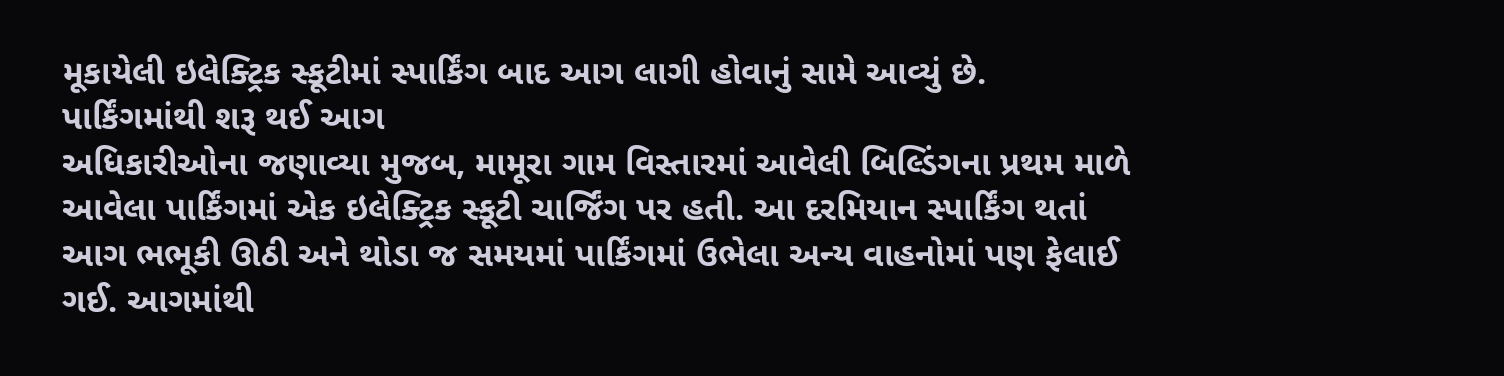મૂકાયેલી ઇલેક્ટ્રિક સ્કૂટીમાં સ્પાર્કિંગ બાદ આગ લાગી હોવાનું સામે આવ્યું છે.
પાર્કિંગમાંથી શરૂ થઈ આગ
અધિકારીઓના જણાવ્યા મુજબ, મામૂરા ગામ વિસ્તારમાં આવેલી બિલ્ડિંગના પ્રથમ માળે આવેલા પાર્કિંગમાં એક ઇલેક્ટ્રિક સ્કૂટી ચાર્જિંગ પર હતી. આ દરમિયાન સ્પાર્કિંગ થતાં આગ ભભૂકી ઊઠી અને થોડા જ સમયમાં પાર્કિંગમાં ઉભેલા અન્ય વાહનોમાં પણ ફેલાઈ ગઈ. આગમાંથી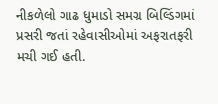નીકળેલો ગાઢ ધુમાડો સમગ્ર બિલ્ડિંગમાં પ્રસરી જતાં રહેવાસીઓમાં અફરાતફરી મચી ગઈ હતી.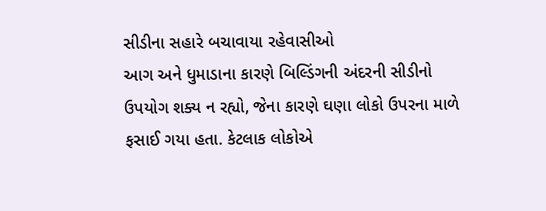સીડીના સહારે બચાવાયા રહેવાસીઓ
આગ અને ધુમાડાના કારણે બિલ્ડિંગની અંદરની સીડીનો ઉપયોગ શક્ય ન રહ્યો, જેના કારણે ઘણા લોકો ઉપરના માળે ફસાઈ ગયા હતા. કેટલાક લોકોએ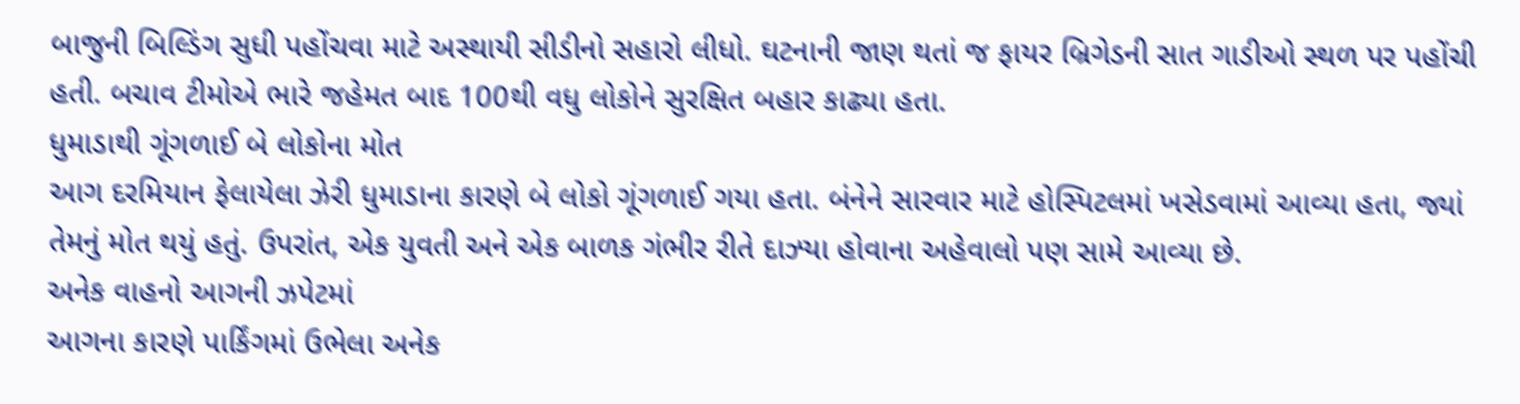બાજુની બિલ્ડિંગ સુધી પહોંચવા માટે અસ્થાયી સીડીનો સહારો લીધો. ઘટનાની જાણ થતાં જ ફાયર બ્રિગેડની સાત ગાડીઓ સ્થળ પર પહોંચી હતી. બચાવ ટીમોએ ભારે જહેમત બાદ 100થી વધુ લોકોને સુરક્ષિત બહાર કાઢ્યા હતા.
ધુમાડાથી ગૂંગળાઈ બે લોકોના મોત
આગ દરમિયાન ફેલાયેલા ઝેરી ધુમાડાના કારણે બે લોકો ગૂંગળાઈ ગયા હતા. બંનેને સારવાર માટે હોસ્પિટલમાં ખસેડવામાં આવ્યા હતા, જ્યાં તેમનું મોત થયું હતું. ઉપરાંત, એક યુવતી અને એક બાળક ગંભીર રીતે દાઝ્યા હોવાના અહેવાલો પણ સામે આવ્યા છે.
અનેક વાહનો આગની ઝપેટમાં
આગના કારણે પાર્કિંગમાં ઉભેલા અનેક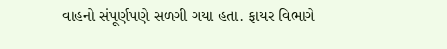વાહનો સંપૂર્ણપણે સળગી ગયા હતા. ફાયર વિભાગે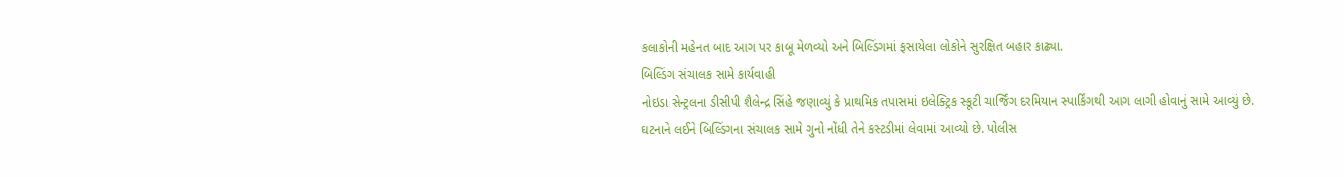કલાકોની મહેનત બાદ આગ પર કાબૂ મેળવ્યો અને બિલ્ડિંગમાં ફસાયેલા લોકોને સુરક્ષિત બહાર કાઢ્યા.
બિલ્ડિંગ સંચાલક સામે કાર્યવાહી
નોઇડા સેન્ટ્રલના ડીસીપી શૈલેન્દ્ર સિંહે જણાવ્યું કે પ્રાથમિક તપાસમાં ઇલેક્ટ્રિક સ્કૂટી ચાર્જિંગ દરમિયાન સ્પાર્કિંગથી આગ લાગી હોવાનું સામે આવ્યું છે. ઘટનાને લઈને બિલ્ડિંગના સંચાલક સામે ગુનો નોંધી તેને કસ્ટડીમાં લેવામાં આવ્યો છે. પોલીસ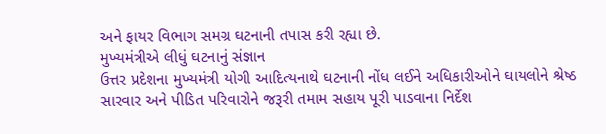અને ફાયર વિભાગ સમગ્ર ઘટનાની તપાસ કરી રહ્યા છે.
મુખ્યમંત્રીએ લીધું ઘટનાનું સંજ્ઞાન
ઉત્તર પ્રદેશના મુખ્યમંત્રી યોગી આદિત્યનાથે ઘટનાની નોંધ લઈને અધિકારીઓને ઘાયલોને શ્રેષ્ઠ સારવાર અને પીડિત પરિવારોને જરૂરી તમામ સહાય પૂરી પાડવાના નિર્દેશ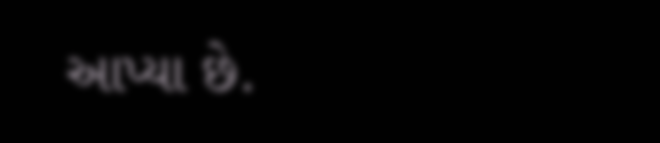આપ્યા છે.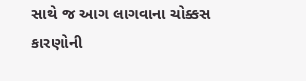સાથે જ આગ લાગવાના ચોક્કસ કારણોની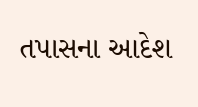તપાસના આદેશ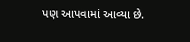પણ આપવામાં આવ્યા છે.